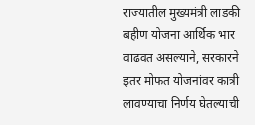राज्यातील मुख्यमंत्री लाडकी बहीण योजना आर्थिक भार वाढवत असल्याने, सरकारने इतर मोफत योजनांवर कात्री लावण्याचा निर्णय घेतल्याची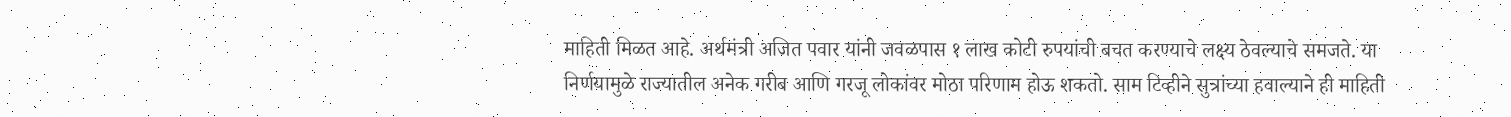माहिती मिळत आहे. अर्थमंत्री अजित पवार यांनी जवळपास १ लाख कोटी रुपयांची बचत करण्याचे लक्ष्य ठेवल्याचे समजते. या निर्णयामुळे राज्यातील अनेक गरीब आणि गरजू लोकांवर मोठा परिणाम होऊ शकतो. साम टिव्हीने सुत्रांच्या हवाल्याने ही माहिती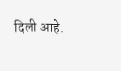दिली आहे.